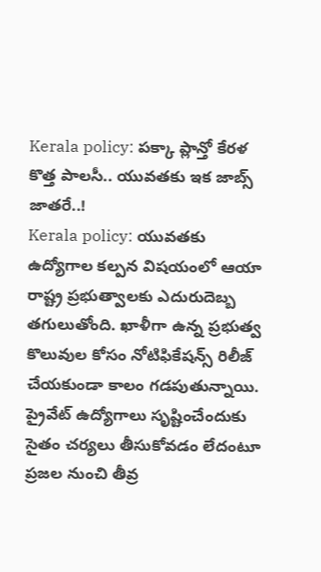Kerala policy: పక్కా ప్లాన్తో కేరళ కొత్త పాలసీ.. యువతకు ఇక జాబ్స్ జాతరే..!
Kerala policy: యువతకు ఉద్యోగాల కల్పన విషయంలో ఆయా రాష్ట్ర ప్రభుత్వాలకు ఎదురుదెబ్బ తగులుతోంది. ఖాళీగా ఉన్న ప్రభుత్వ కొలువుల కోసం నోటిఫికేషన్స్ రిలీజ్ చేయకుండా కాలం గడపుతున్నాయి. ప్రైవేట్ ఉద్యోగాలు సృష్టించేందుకు సైతం చర్యలు తీసుకోవడం లేదంటూ ప్రజల నుంచి తీవ్ర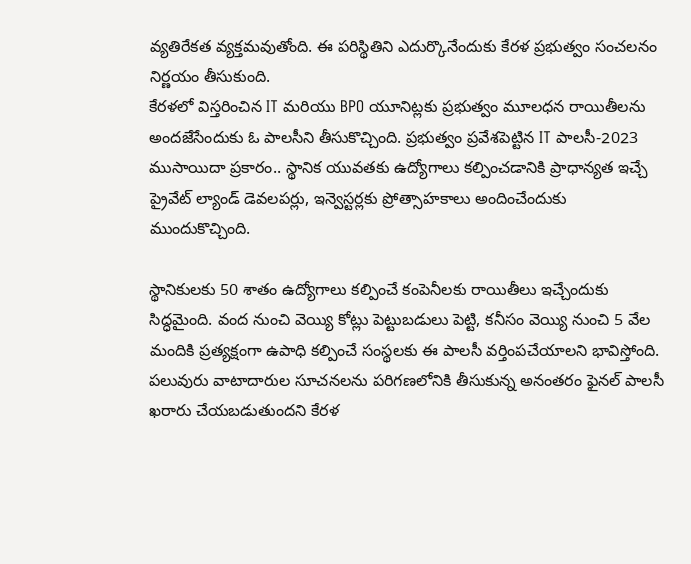వ్యతిరేకత వ్యక్తమవుతోంది. ఈ పరిస్థితిని ఎదుర్కొనేందుకు కేరళ ప్రభుత్వం సంచలనం నిర్ణయం తీసుకుంది.
కేరళలో విస్తరించిన IT మరియు BPO యూనిట్లకు ప్రభుత్వం మూలధన రాయితీలను అందజేసేందుకు ఓ పాలసీని తీసుకొచ్చింది. ప్రభుత్వం ప్రవేశపెట్టిన IT పాలసీ-2023 ముసాయిదా ప్రకారం.. స్థానిక యువతకు ఉద్యోగాలు కల్పించడానికి ప్రాధాన్యత ఇచ్చే ప్రైవేట్ ల్యాండ్ డెవలపర్లు, ఇన్వెస్టర్లకు ప్రోత్సాహకాలు అందించేందుకు ముందుకొచ్చింది.

స్థానికులకు 50 శాతం ఉద్యోగాలు కల్పించే కంపెనీలకు రాయితీలు ఇచ్చేందుకు సిద్ధమైంది. వంద నుంచి వెయ్యి కోట్లు పెట్టుబడులు పెట్టి, కనీసం వెయ్యి నుంచి 5 వేల మందికి ప్రత్యక్షంగా ఉపాధి కల్పించే సంస్థలకు ఈ పాలసీ వర్తింపచేయాలని భావిస్తోంది. పలువురు వాటాదారుల సూచనలను పరిగణలోనికి తీసుకున్న అనంతరం ఫైనల్ పాలసీ ఖరారు చేయబడుతుందని కేరళ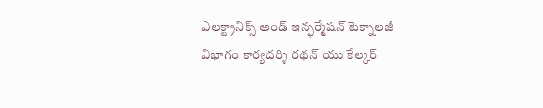ఎలక్ట్రానిక్స్ అండ్ ఇన్ఫర్మేషన్ టెక్నాలజీ విభాగం కార్యదర్శి రథన్ యు కేల్కర్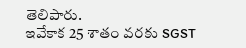తెలిపారు.
ఇవేకాక 25 శాతం వరకు SGST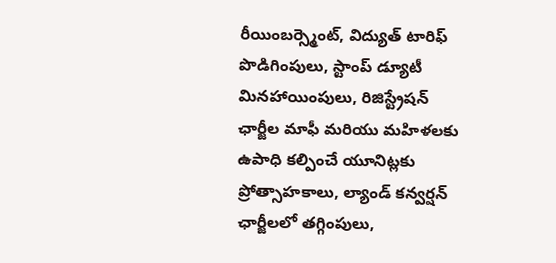రీయింబర్స్మెంట్, విద్యుత్ టారిఫ్ పొడిగింపులు, స్టాంప్ డ్యూటీ మినహాయింపులు, రిజిస్ట్రేషన్ ఛార్జీల మాఫీ మరియు మహిళలకు ఉపాధి కల్పించే యూనిట్లకు ప్రోత్సాహకాలు, ల్యాండ్ కన్వర్షన్ ఛార్జీలలో తగ్గింపులు,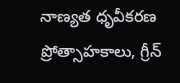నాణ్యత ధృవీకరణ ప్రోత్సాహకాలు, గ్రీన్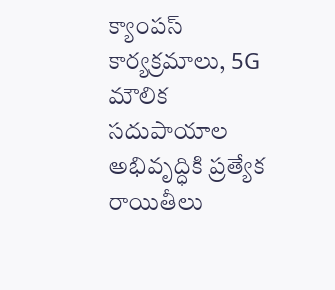క్యాంపస్ కార్యక్రమాలు, 5G మౌలిక సదుపాయాల అభివృద్ధికి ప్రత్యేక రాయితీలు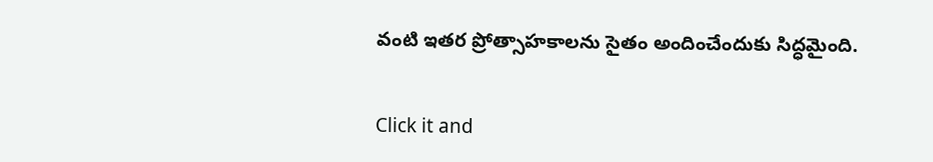వంటి ఇతర ప్రోత్సాహకాలను సైతం అందించేందుకు సిద్ధమైంది.


Click it and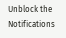Unblock the Notifications